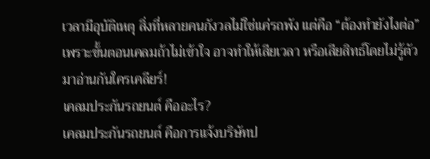เวลามีอุบัติเหตุ สิ่งที่หลายคนกังวลไม่ใช่แค่รถพัง แต่คือ “ต้องทำยังไงต่อ” เพราะขั้นตอนเคลมถ้าไม่เข้าใจ อาจทำให้เสียเวลา หรือเสียสิทธ์โดยไม่รู้ตัว มาอ่านกันใครเคลียร์!
เคลมประกันรถยนต์ คืออะไร?
เคลมประกันรถยนต์ คือการแจ้งบริษัทป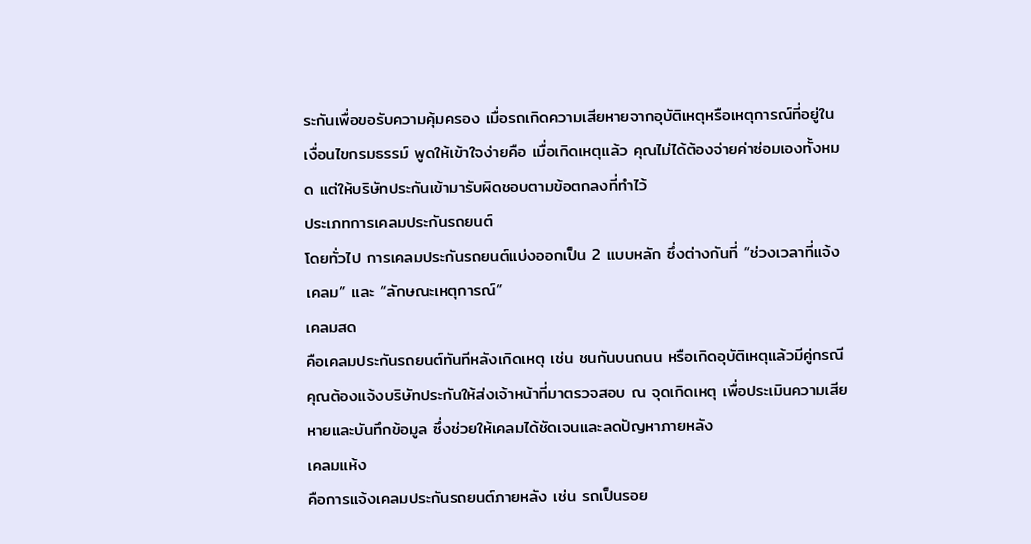ระกันเพื่อขอรับความคุ้มครอง เมื่อรถเกิดความเสียหายจากอุบัติเหตุหรือเหตุการณ์ที่อยู่ในเงื่อนไขกรมธรรม์ พูดให้เข้าใจง่ายคือ เมื่อเกิดเหตุแล้ว คุณไม่ได้ต้องจ่ายค่าซ่อมเองทั้งหมด แต่ให้บริษัทประกันเข้ามารับผิดชอบตามข้อตกลงที่ทำไว้
ประเภทการเคลมประกันรถยนต์
โดยทั่วไป การเคลมประกันรถยนต์แบ่งออกเป็น 2 แบบหลัก ซึ่งต่างกันที่ “ช่วงเวลาที่แจ้งเคลม” และ “ลักษณะเหตุการณ์”
เคลมสด
คือเคลมประกันรถยนต์ทันทีหลังเกิดเหตุ เช่น ชนกันบนถนน หรือเกิดอุบัติเหตุแล้วมีคู่กรณี คุณต้องแจ้งบริษัทประกันให้ส่งเจ้าหน้าที่มาตรวจสอบ ณ จุดเกิดเหตุ เพื่อประเมินความเสียหายและบันทึกข้อมูล ซึ่งช่วยให้เคลมได้ชัดเจนและลดปัญหาภายหลัง
เคลมแห้ง
คือการแจ้งเคลมประกันรถยนต์ภายหลัง เช่น รถเป็นรอย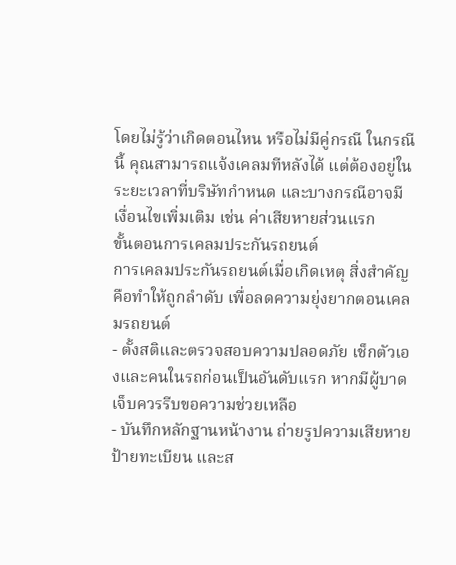โดยไม่รู้ว่าเกิดตอนไหน หรือไม่มีคู่กรณี ในกรณีนี้ คุณสามารถแจ้งเคลมทีหลังได้ แต่ต้องอยู่ในระยะเวลาที่บริษัทกำหนด และบางกรณีอาจมีเงื่อนไขเพิ่มเติม เช่น ค่าเสียหายส่วนแรก
ขั้นตอนการเคลมประกันรถยนต์
การเคลมประกันรถยนต์เมื่อเกิดเหตุ สิ่งสำคัญคือทำให้ถูกลำดับ เพื่อลดความยุ่งยากตอนเคลมรถยนต์
- ตั้งสติและตรวจสอบความปลอดภัย เช็กตัวเองและคนในรถก่อนเป็นอันดับแรก หากมีผู้บาดเจ็บควรรีบขอความช่วยเหลือ
- บันทึกหลักฐานหน้างาน ถ่ายรูปความเสียหาย ป้ายทะเบียน และส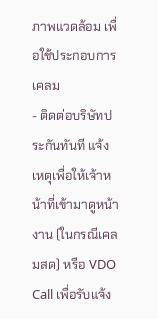ภาพแวดล้อม เพื่อใช้ประกอบการเคลม
- ติดต่อบริษัทประกันทันที แจ้งเหตุเพื่อให้เจ้าหน้าที่เข้ามาดูหน้างาน (ในกรณีเคลมสด) หรือ VDO Call เพื่อรับแจ้ง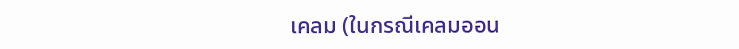เคลม (ในกรณีเคลมออน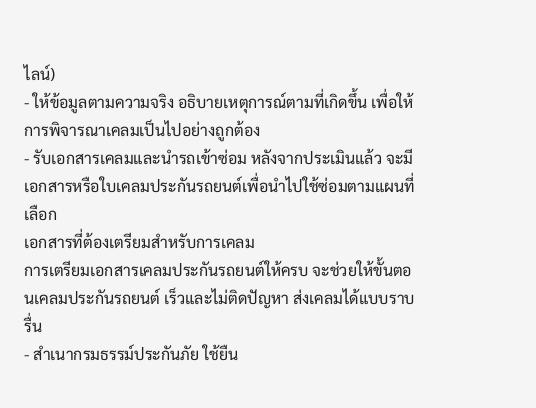ไลน์)
- ให้ข้อมูลตามความจริง อธิบายเหตุการณ์ตามที่เกิดขึ้น เพื่อให้การพิจารณาเคลมเป็นไปอย่างถูกต้อง
- รับเอกสารเคลมและนำรถเข้าซ่อม หลังจากประเมินแล้ว จะมีเอกสารหรือใบเคลมประกันรถยนต์เพื่อนำไปใช้ซ่อมตามแผนที่เลือก
เอกสารที่ต้องเตรียมสำหรับการเคลม
การเตรียมเอกสารเคลมประกันรถยนต์ให้ครบ จะช่วยให้ขั้นตอนเคลมประกันรถยนต์ เร็วและไม่ติดปัญหา ส่งเคลมได้แบบราบรื่น
- สำเนากรมธรรม์ประกันภัย ใช้ยืน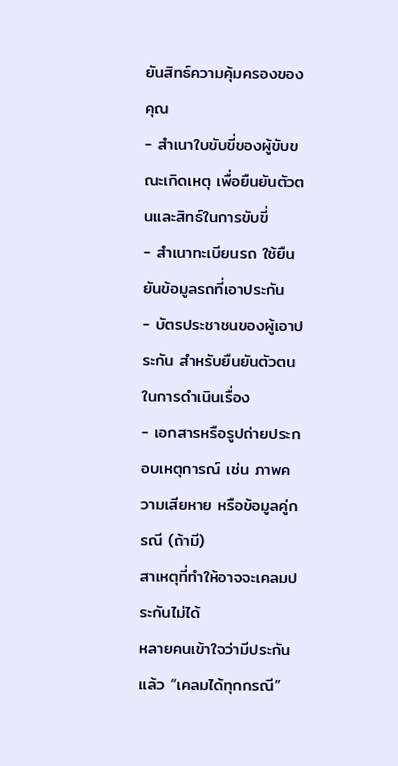ยันสิทธ์ความคุ้มครองของคุณ
- สำเนาใบขับขี่ของผู้ขับขณะเกิดเหตุ เพื่อยืนยันตัวตนและสิทธ์ในการขับขี่
- สำเนาทะเบียนรถ ใช้ยืนยันข้อมูลรถที่เอาประกัน
- บัตรประชาชนของผู้เอาประกัน สำหรับยืนยันตัวตนในการดำเนินเรื่อง
- เอกสารหรือรูปถ่ายประกอบเหตุการณ์ เช่น ภาพความเสียหาย หรือข้อมูลคู่กรณี (ถ้ามี)
สาเหตุที่ทำให้อาจจะเคลมประกันไม่ได้
หลายคนเข้าใจว่ามีประกันแล้ว “เคลมได้ทุกกรณี”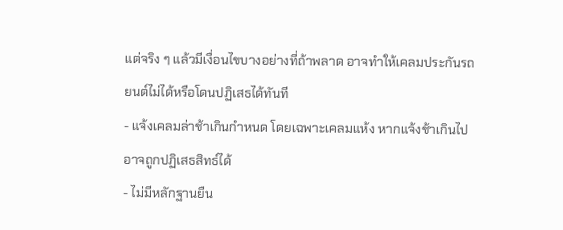แต่จริง ๆ แล้วมีเงื่อนไขบางอย่างที่ถ้าพลาด อาจทำให้เคลมประกันรถยนต์ไม่ได้หรือโดนปฏิเสธได้ทันที
- แจ้งเคลมล่าช้าเกินกำหนด โดยเฉพาะเคลมแห้ง หากแจ้งช้าเกินไป อาจถูกปฏิเสธสิทธ์ได้
- ไม่มีหลักฐานยืน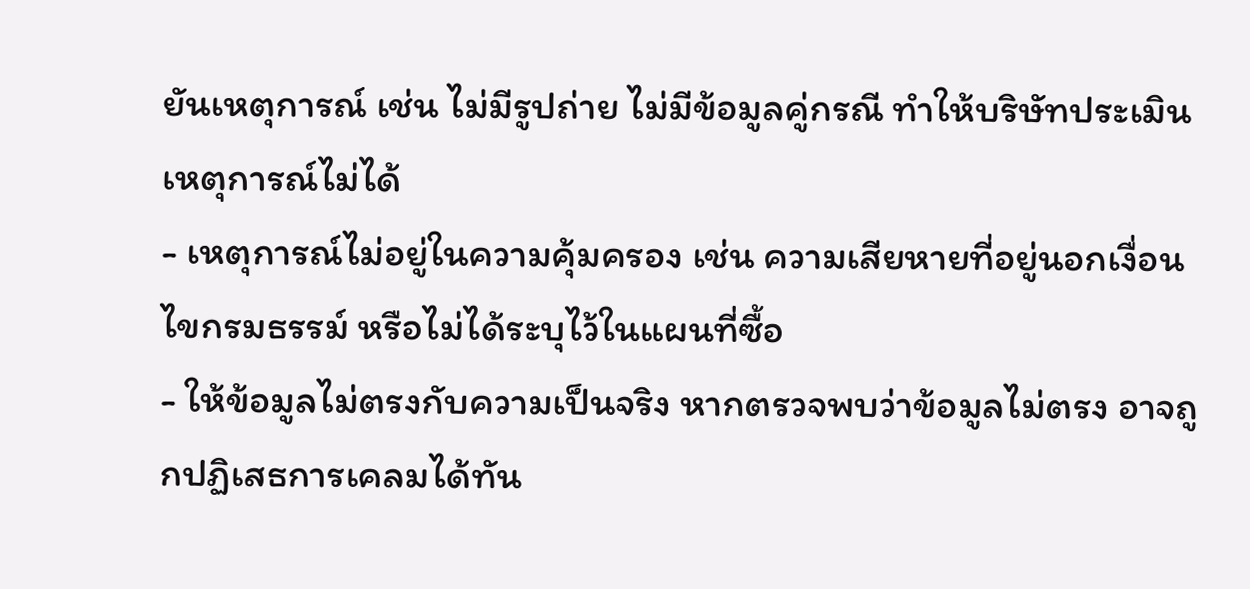ยันเหตุการณ์ เช่น ไม่มีรูปถ่าย ไม่มีข้อมูลคู่กรณี ทำให้บริษัทประเมินเหตุการณ์ไม่ได้
- เหตุการณ์ไม่อยู่ในความคุ้มครอง เช่น ความเสียหายที่อยู่นอกเงื่อนไขกรมธรรม์ หรือไม่ได้ระบุไว้ในแผนที่ซื้อ
- ให้ข้อมูลไม่ตรงกับความเป็นจริง หากตรวจพบว่าข้อมูลไม่ตรง อาจถูกปฏิเสธการเคลมได้ทัน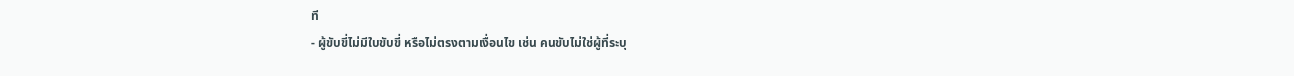ที
- ผู้ขับขี่ไม่มีใบขับขี่ หรือไม่ตรงตามเงื่อนไข เช่น คนขับไม่ใช่ผู้ที่ระบุ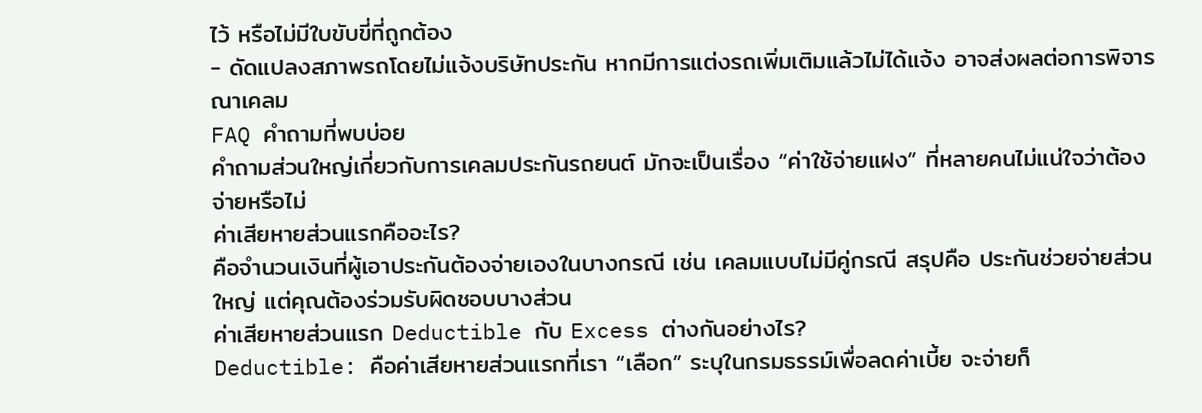ไว้ หรือไม่มีใบขับขี่ที่ถูกต้อง
- ดัดแปลงสภาพรถโดยไม่แจ้งบริษัทประกัน หากมีการแต่งรถเพิ่มเติมแล้วไม่ได้แจ้ง อาจส่งผลต่อการพิจารณาเคลม
FAQ คำถามที่พบบ่อย
คำถามส่วนใหญ่เกี่ยวกับการเคลมประกันรถยนต์ มักจะเป็นเรื่อง “ค่าใช้จ่ายแฝง” ที่หลายคนไม่แน่ใจว่าต้องจ่ายหรือไม่
ค่าเสียหายส่วนแรกคืออะไร?
คือจำนวนเงินที่ผู้เอาประกันต้องจ่ายเองในบางกรณี เช่น เคลมแบบไม่มีคู่กรณี สรุปคือ ประกันช่วยจ่ายส่วนใหญ่ แต่คุณต้องร่วมรับผิดชอบบางส่วน
ค่าเสียหายส่วนแรก Deductible กับ Excess ต่างกันอย่างไร?
Deductible: คือค่าเสียหายส่วนแรกที่เรา “เลือก” ระบุในกรมธรรม์เพื่อลดค่าเบี้ย จะจ่ายก็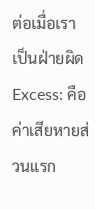ต่อเมื่อเราเป็นฝ่ายผิด
Excess: คือค่าเสียหายส่วนแรก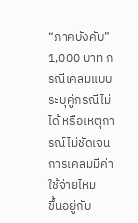“ภาคบังคับ” 1,000 บาท กรณีเคลมแบบระบุคู่กรณีไม่ได้ หรือเหตุการณ์ไม่ชัดเจน
การเคลมมีค่าใช้จ่ายไหม
ขึ้นอยู่กับ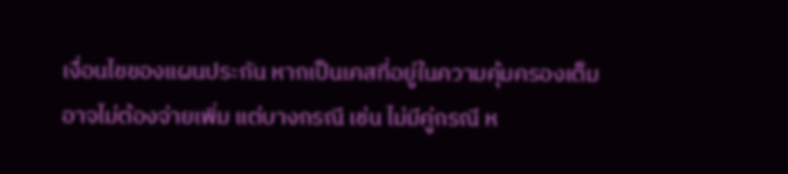เงื่อนไขของแผนประกัน หากเป็นเคสที่อยู่ในความคุ้มครองเต็ม อาจไม่ต้องจ่ายเพิ่ม แต่บางกรณี เช่น ไม่มีคู่กรณี ห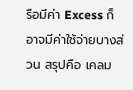รือมีค่า Excess ก็อาจมีค่าใช้จ่ายบางส่วน สรุปคือ เคลม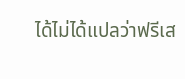ได้ไม่ได้แปลว่าฟรีเส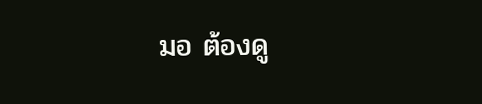มอ ต้องดู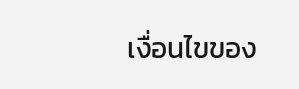เงื่อนไขของ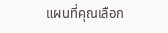แผนที่คุณเลือก